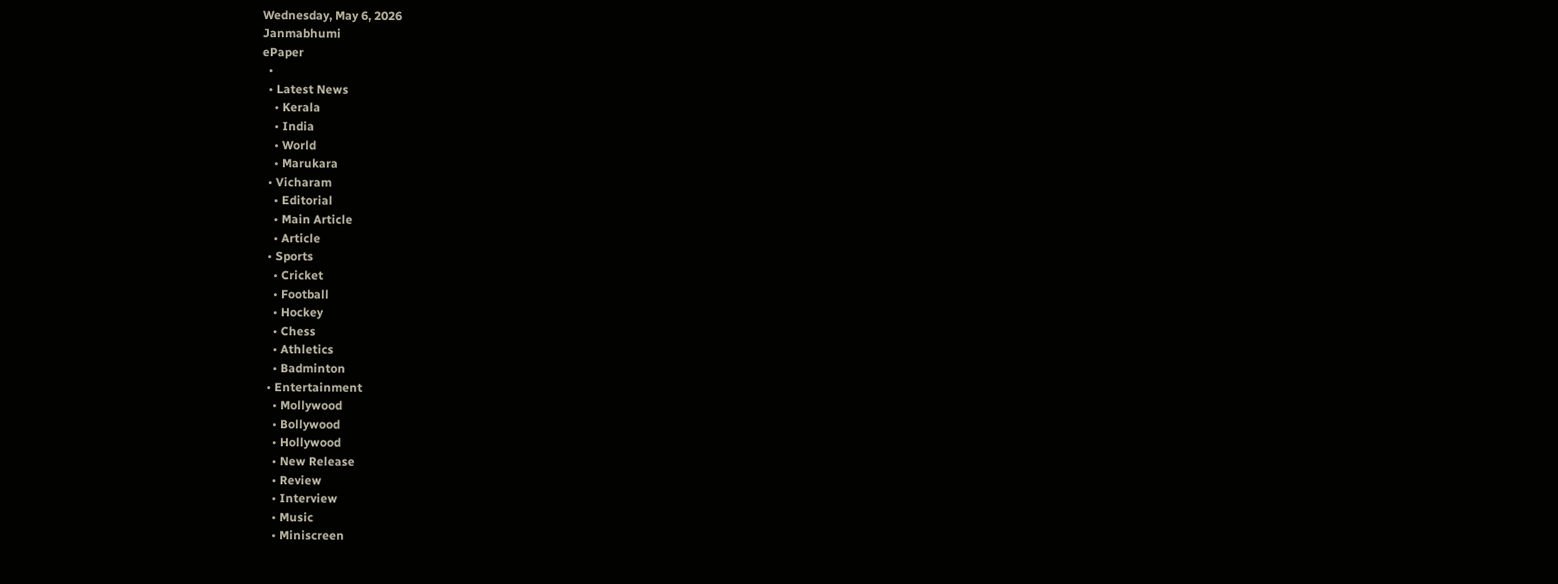Wednesday, May 6, 2026
Janmabhumi
ePaper
  •
  • Latest News
    • Kerala
    • India
    • World
    • Marukara
  • Vicharam
    • Editorial
    • Main Article
    • Article
  • Sports
    • Cricket
    • Football
    • Hockey
    • Chess
    • Athletics
    • Badminton
  • Entertainment
    • Mollywood
    • Bollywood
    • Hollywood
    • New Release
    • Review
    • Interview
    • Music
    • Miniscreen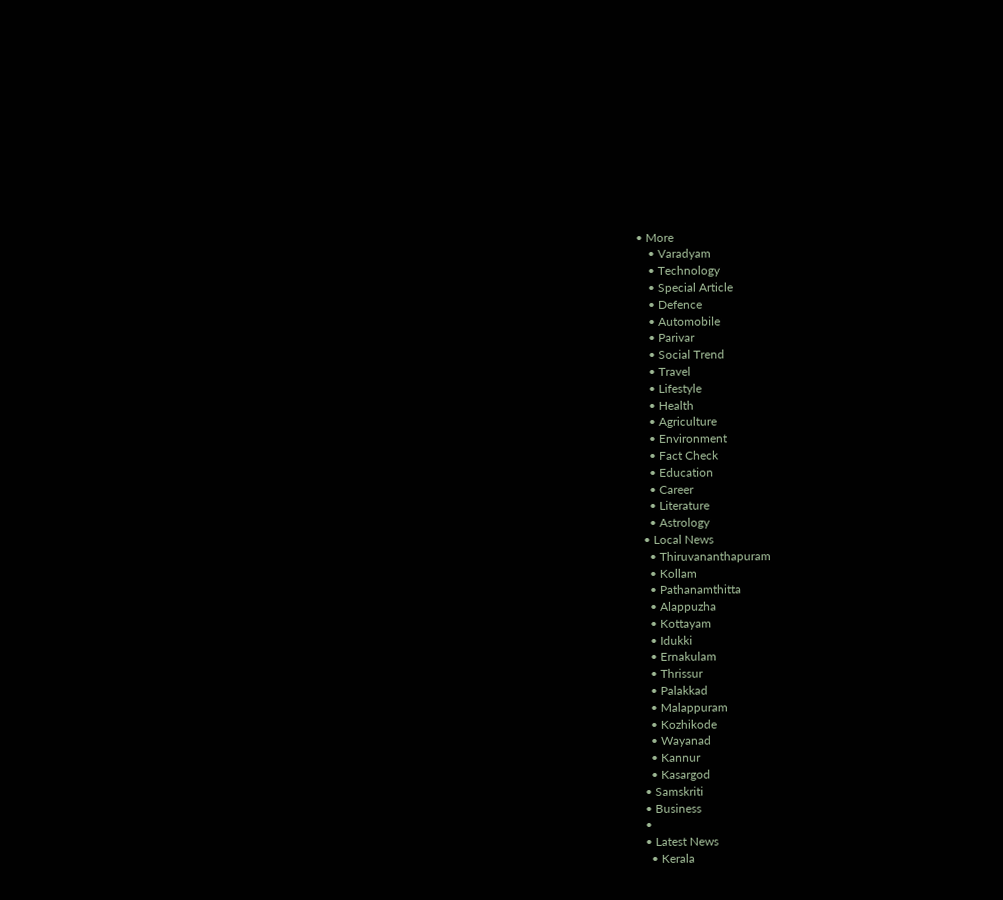• More
    • Varadyam
    • Technology
    • Special Article
    • Defence
    • Automobile
    • Parivar
    • Social Trend
    • Travel
    • Lifestyle
    • Health
    • Agriculture
    • Environment
    • Fact Check
    • Education
    • Career
    • Literature
    • Astrology
  • Local News
    • Thiruvananthapuram
    • Kollam
    • Pathanamthitta
    • Alappuzha
    • Kottayam
    • Idukki
    • Ernakulam
    • Thrissur
    • Palakkad
    • Malappuram
    • Kozhikode
    • Wayanad
    • Kannur
    • Kasargod
  • Samskriti
  • Business
  •
  • Latest News
    • Kerala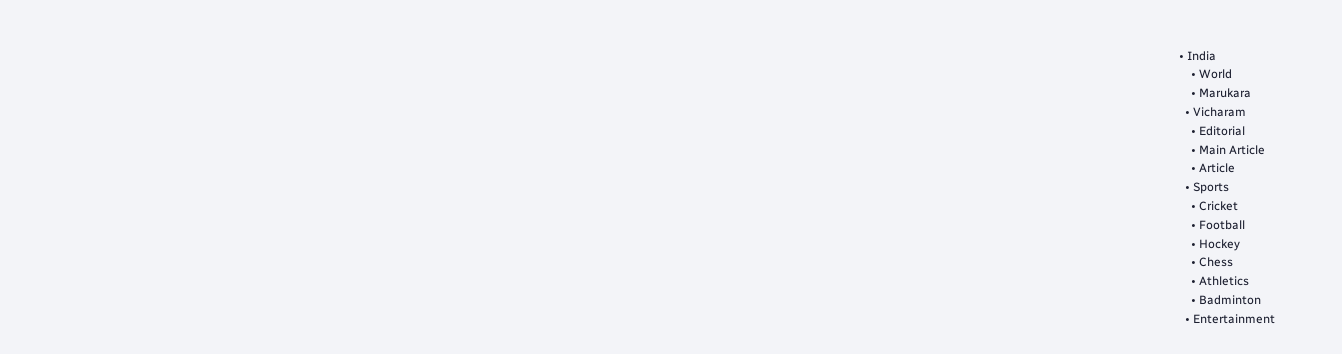• India
    • World
    • Marukara
  • Vicharam
    • Editorial
    • Main Article
    • Article
  • Sports
    • Cricket
    • Football
    • Hockey
    • Chess
    • Athletics
    • Badminton
  • Entertainment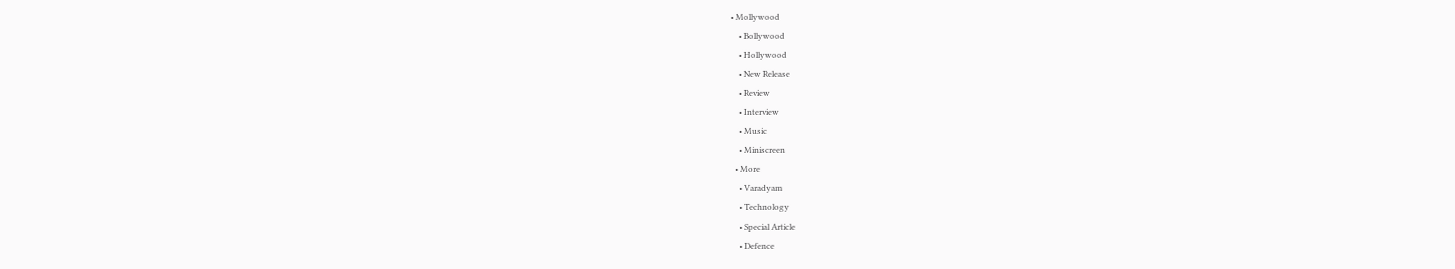• Mollywood
    • Bollywood
    • Hollywood
    • New Release
    • Review
    • Interview
    • Music
    • Miniscreen
  • More
    • Varadyam
    • Technology
    • Special Article
    • Defence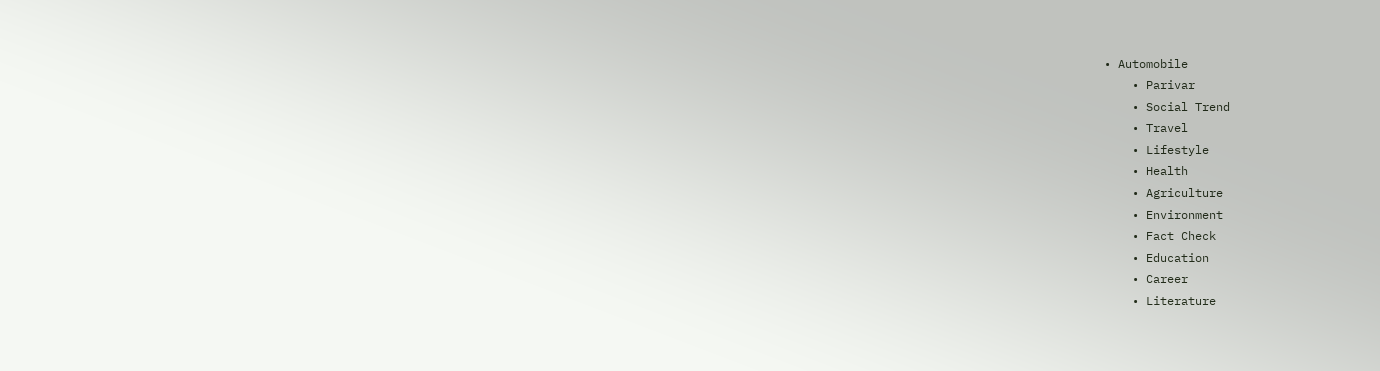• Automobile
    • Parivar
    • Social Trend
    • Travel
    • Lifestyle
    • Health
    • Agriculture
    • Environment
    • Fact Check
    • Education
    • Career
    • Literature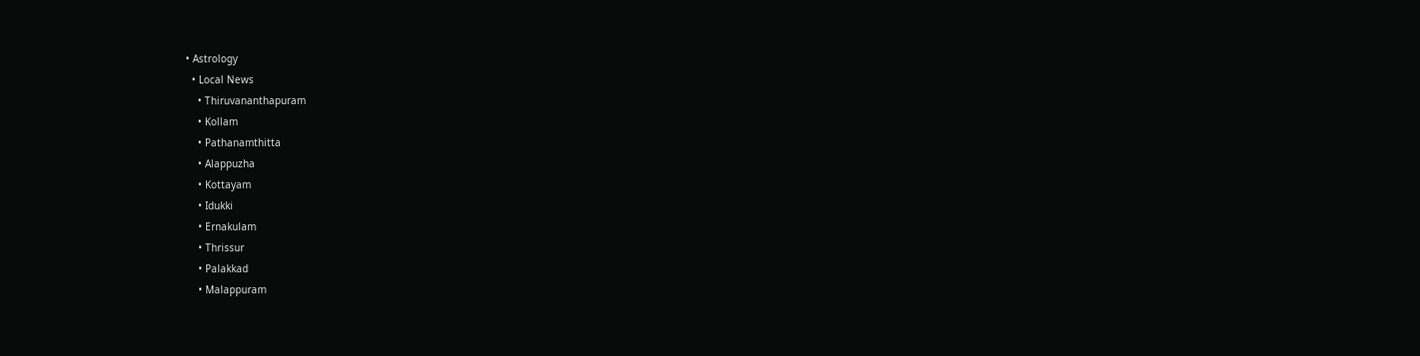• Astrology
  • Local News
    • Thiruvananthapuram
    • Kollam
    • Pathanamthitta
    • Alappuzha
    • Kottayam
    • Idukki
    • Ernakulam
    • Thrissur
    • Palakkad
    • Malappuram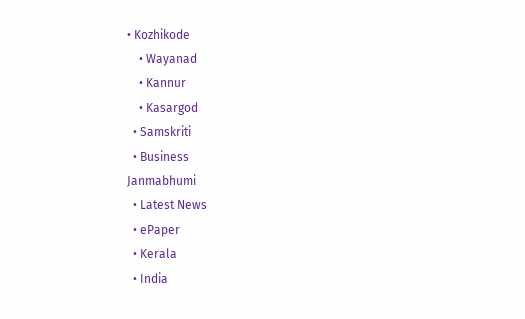• Kozhikode
    • Wayanad
    • Kannur
    • Kasargod
  • Samskriti
  • Business
Janmabhumi
  • Latest News
  • ePaper
  • Kerala
  • India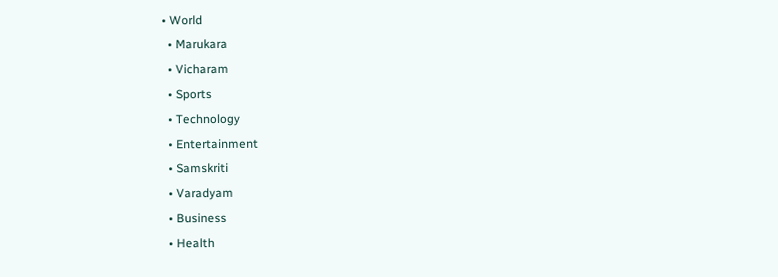• World
  • Marukara
  • Vicharam
  • Sports
  • Technology
  • Entertainment
  • Samskriti
  • Varadyam
  • Business
  • Health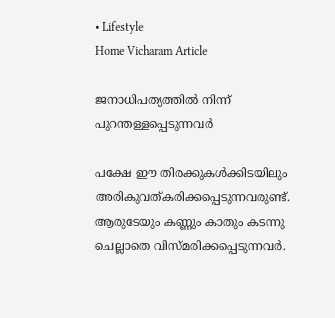• Lifestyle
Home Vicharam Article

ജനാധിപത്യത്തില്‍ നിന്ന് പുറന്തള്ളപ്പെടുന്നവര്‍

പക്ഷേ ഈ തിരക്കുകള്‍ക്കിടയിലും അരികുവത്കരിക്കപ്പെടുന്നവരുണ്ട്. ആരുടേയും കണ്ണും കാതും കടന്നു ചെല്ലാതെ വിസ്മരിക്കപ്പെടുന്നവര്‍.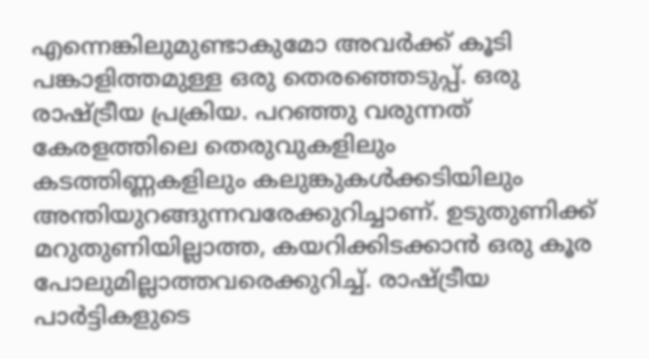എന്നെങ്കിലുമുണ്ടാകുമോ അവര്‍ക്ക് കൂടി പങ്കാളിത്തമുള്ള ഒരു തെരഞ്ഞെടുപ്പ്. ഒരു രാഷ്‌ട്രീയ പ്രക്രിയ. പറഞ്ഞു വരുന്നത് കേരളത്തിലെ തെരുവുകളിലും കടത്തിണ്ണകളിലും കലുങ്കുകള്‍ക്കടിയിലും അന്തിയുറങ്ങുന്നവരേക്കുറിച്ചാണ്. ഉടുതുണിക്ക് മറുതുണിയില്ലാത്ത, കയറിക്കിടക്കാന്‍ ഒരു കൂര പോലുമില്ലാത്തവരെക്കുറിച്ച്. രാഷ്‌ട്രീയ പാര്‍ട്ടികളുടെ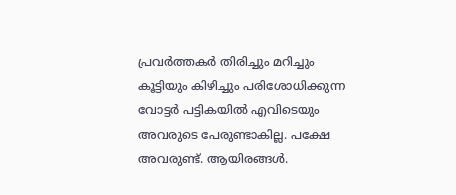പ്രവര്‍ത്തകര്‍ തിരിച്ചും മറിച്ചും കൂട്ടിയും കിഴിച്ചും പരിശോധിക്കുന്ന വോട്ടര്‍ പട്ടികയില്‍ എവിടെയും അവരുടെ പേരുണ്ടാകില്ല. പക്ഷേ അവരുണ്ട്. ആയിരങ്ങള്‍.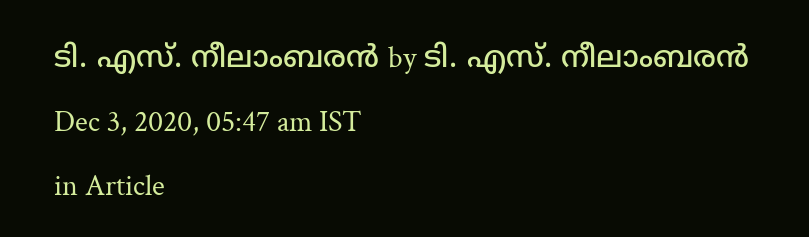ടി. എസ്. നീലാംബരന്‍ by ടി. എസ്. നീലാംബരന്‍
Dec 3, 2020, 05:47 am IST
in Article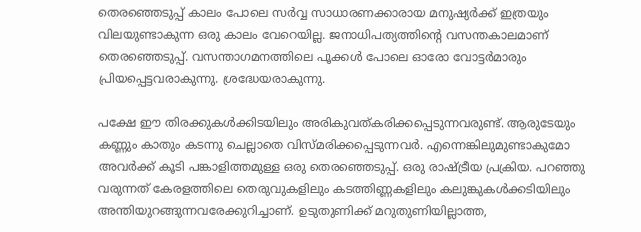തെരഞ്ഞെടുപ്പ് കാലം പോലെ സര്‍വ്വ സാധാരണക്കാരായ മനുഷ്യര്‍ക്ക് ഇത്രയും വിലയുണ്ടാകുന്ന ഒരു കാലം വേറെയില്ല. ജനാധിപത്യത്തിന്റെ വസന്തകാലമാണ് തെരഞ്ഞെടുപ്പ്. വസന്താഗമനത്തിലെ പൂക്കള്‍ പോലെ ഓരോ വോട്ടര്‍മാരും പ്രിയപ്പെട്ടവരാകുന്നു. ശ്രദ്ധേയരാകുന്നു.

പക്ഷേ ഈ തിരക്കുകള്‍ക്കിടയിലും അരികുവത്കരിക്കപ്പെടുന്നവരുണ്ട്. ആരുടേയും കണ്ണും കാതും കടന്നു ചെല്ലാതെ വിസ്മരിക്കപ്പെടുന്നവര്‍. എന്നെങ്കിലുമുണ്ടാകുമോ അവര്‍ക്ക് കൂടി പങ്കാളിത്തമുള്ള ഒരു തെരഞ്ഞെടുപ്പ്. ഒരു രാഷ്‌ട്രീയ പ്രക്രിയ. പറഞ്ഞു വരുന്നത് കേരളത്തിലെ തെരുവുകളിലും കടത്തിണ്ണകളിലും കലുങ്കുകള്‍ക്കടിയിലും അന്തിയുറങ്ങുന്നവരേക്കുറിച്ചാണ്. ഉടുതുണിക്ക് മറുതുണിയില്ലാത്ത,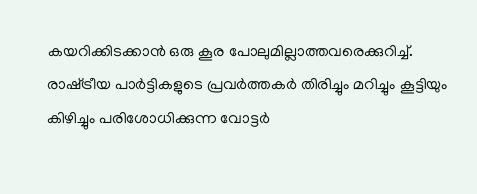കയറിക്കിടക്കാന്‍ ഒരു കൂര പോലുമില്ലാത്തവരെക്കുറിച്ച്. രാഷ്‌ട്രീയ പാര്‍ട്ടികളുടെ പ്രവര്‍ത്തകര്‍ തിരിച്ചും മറിച്ചും കൂട്ടിയും കിഴിച്ചും പരിശോധിക്കുന്ന വോട്ടര്‍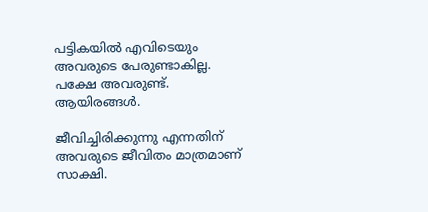പട്ടികയില്‍ എവിടെയും അവരുടെ പേരുണ്ടാകില്ല. പക്ഷേ അവരുണ്ട്. ആയിരങ്ങള്‍.

ജീവിച്ചിരിക്കുന്നു എന്നതിന് അവരുടെ ജീവിതം മാത്രമാണ് സാക്ഷി.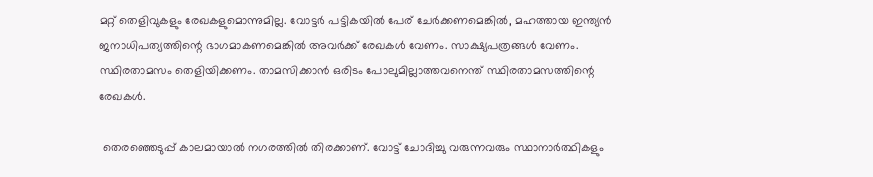മറ്റ് തെളിവുകളും രേഖകളുമൊന്നുമില്ല. വോട്ടര്‍ പട്ടികയില്‍ പേര് ചേര്‍ക്കണമെങ്കില്‍, മഹത്തായ ഇന്ത്യന്‍ ജനാധിപത്യത്തിന്റെ ഭാഗമാകണമെങ്കില്‍ അവര്‍ക്ക് രേഖകള്‍ വേണം. സാക്ഷ്യപത്രങ്ങള്‍ വേണം. സ്ഥിരതാമസം തെളിയിക്കണം. താമസിക്കാന്‍ ഒരിടം പോലുമില്ലാത്തവനെന്ത് സ്ഥിരതാമസത്തിന്റെ രേഖകള്‍.

 തെരഞ്ഞെടുപ്പ് കാലമായാല്‍ നഗരത്തില്‍ തിരക്കാണ്. വോട്ട് ചോദിച്ചു വരുന്നവരും സ്ഥാനാര്‍ത്ഥികളും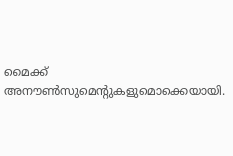മൈക്ക് അനൗണ്‍സുമെന്റുകളുമൊക്കെയായി.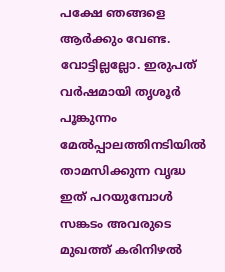പക്ഷേ ഞങ്ങളെ ആര്‍ക്കും വേണ്ട. വോട്ടില്ലല്ലോ. ഇരുപത് വര്‍ഷമായി തൃശൂര്‍ പൂങ്കുന്നം മേല്‍പ്പാലത്തിനടിയില്‍ താമസിക്കുന്ന വൃദ്ധ ഇത് പറയുമ്പോള്‍ സങ്കടം അവരുടെ മുഖത്ത് കരിനിഴല്‍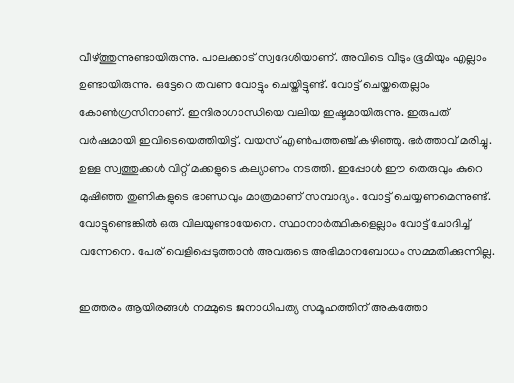വീഴ്ത്തുന്നുണ്ടായിരുന്നു. പാലക്കാട് സ്വദേശിയാണ്. അവിടെ വീടും ഭൂമിയും എല്ലാം ഉണ്ടായിരുന്നു. ഒട്ടേറെ തവണ വോട്ടും ചെയ്തിട്ടുണ്ട്. വോട്ട് ചെയ്തതെല്ലാം കോണ്‍ഗ്രസിനാണ്. ഇന്ദിരാഗാന്ധിയെ വലിയ ഇഷ്ടമായിരുന്നു. ഇരുപത് വര്‍ഷമായി ഇവിടെയെത്തിയിട്ട്. വയസ് എണ്‍പത്തഞ്ച് കഴിഞ്ഞു. ഭര്‍ത്താവ് മരിച്ചു. ഉള്ള സ്വത്തുക്കള്‍ വിറ്റ് മക്കളുടെ കല്യാണം നടത്തി. ഇപ്പോള്‍ ഈ തെരുവും കുറെ മുഷിഞ്ഞ തുണികളുടെ ഭാണ്ഡവും മാത്രമാണ് സമ്പാദ്യം. വോട്ട് ചെയ്യണമെന്നുണ്ട്. വോട്ടുണ്ടെങ്കില്‍ ഒരു വിലയുണ്ടായേനെ. സ്ഥാനാര്‍ത്ഥികളെല്ലാം വോട്ട് ചോദിച്ച് വന്നേനെ. പേര് വെളിപ്പെടുത്താന്‍ അവരുടെ അഭിമാനബോധം സമ്മതിക്കുന്നില്ല.

ഇത്തരം ആയിരങ്ങള്‍ നമ്മുടെ ജനാധിപത്യ സമൂഹത്തിന് അകത്തോ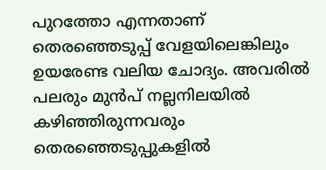പുറത്തോ എന്നതാണ് തെരഞ്ഞെടുപ്പ് വേളയിലെങ്കിലും ഉയരേണ്ട വലിയ ചോദ്യം. അവരില്‍ പലരും മുന്‍പ് നല്ലനിലയില്‍ കഴിഞ്ഞിരുന്നവരും തെരഞ്ഞെടുപ്പുകളില്‍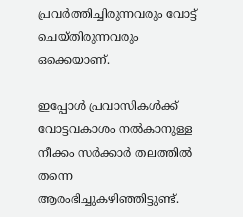പ്രവര്‍ത്തിച്ചിരുന്നവരും വോട്ട് ചെയ്തിരുന്നവരും ഒക്കെയാണ്.

ഇപ്പോള്‍ പ്രവാസികള്‍ക്ക് വോട്ടവകാശം നല്‍കാനുള്ള നീക്കം സര്‍ക്കാര്‍ തലത്തില്‍ തന്നെ ആരംഭിച്ചുകഴിഞ്ഞിട്ടുണ്ട്.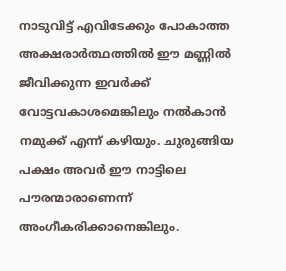നാടുവിട്ട് എവിടേക്കും പോകാത്ത അക്ഷരാര്‍ത്ഥത്തില്‍ ഈ മണ്ണില്‍ ജീവിക്കുന്ന ഇവര്‍ക്ക് വോട്ടവകാശമെങ്കിലും നല്‍കാന്‍ നമുക്ക് എന്ന് കഴിയും. ചുരുങ്ങിയ പക്ഷം അവര്‍ ഈ നാട്ടിലെ പൗരന്മാരാണെന്ന് അംഗീകരിക്കാനെങ്കിലും.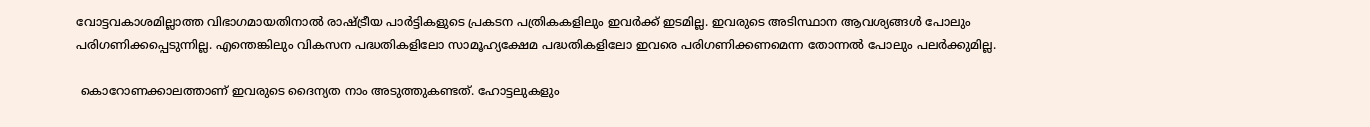വോട്ടവകാശമില്ലാത്ത വിഭാഗമായതിനാല്‍ രാഷ്‌ട്രീയ പാര്‍ട്ടികളുടെ പ്രകടന പത്രികകളിലും ഇവര്‍ക്ക് ഇടമില്ല. ഇവരുടെ അടിസ്ഥാന ആവശ്യങ്ങള്‍ പോലും പരിഗണിക്കപ്പെടുന്നില്ല. എന്തെങ്കിലും വികസന പദ്ധതികളിലോ സാമൂഹ്യക്ഷേമ പദ്ധതികളിലോ ഇവരെ പരിഗണിക്കണമെന്ന തോന്നല്‍ പോലും പലര്‍ക്കുമില്ല.

 കൊറോണക്കാലത്താണ് ഇവരുടെ ദൈന്യത നാം അടുത്തുകണ്ടത്. ഹോട്ടലുകളും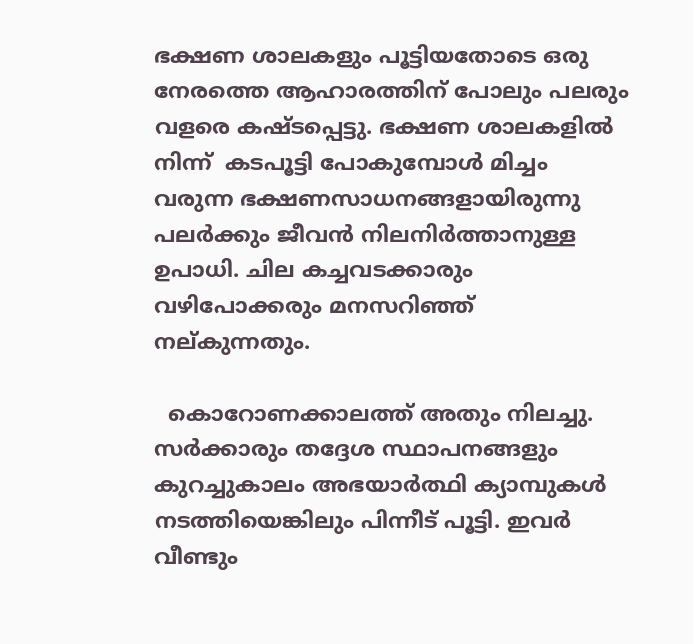ഭക്ഷണ ശാലകളും പൂട്ടിയതോടെ ഒരു നേരത്തെ ആഹാരത്തിന് പോലും പലരും വളരെ കഷ്ടപ്പെട്ടു. ഭക്ഷണ ശാലകളില്‍ നിന്ന്  കടപൂട്ടി പോകുമ്പോള്‍ മിച്ചം വരുന്ന ഭക്ഷണസാധനങ്ങളായിരുന്നു പലര്‍ക്കും ജീവന്‍ നിലനിര്‍ത്താനുള്ള ഉപാധി. ചില കച്ചവടക്കാരും വഴിപോക്കരും മനസറിഞ്ഞ് നല്കുന്നതും.

  കൊറോണക്കാലത്ത് അതും നിലച്ചു. സര്‍ക്കാരും തദ്ദേശ സ്ഥാപനങ്ങളും കുറച്ചുകാലം അഭയാര്‍ത്ഥി ക്യാമ്പുകള്‍ നടത്തിയെങ്കിലും പിന്നീട് പൂട്ടി. ഇവര്‍ വീണ്ടും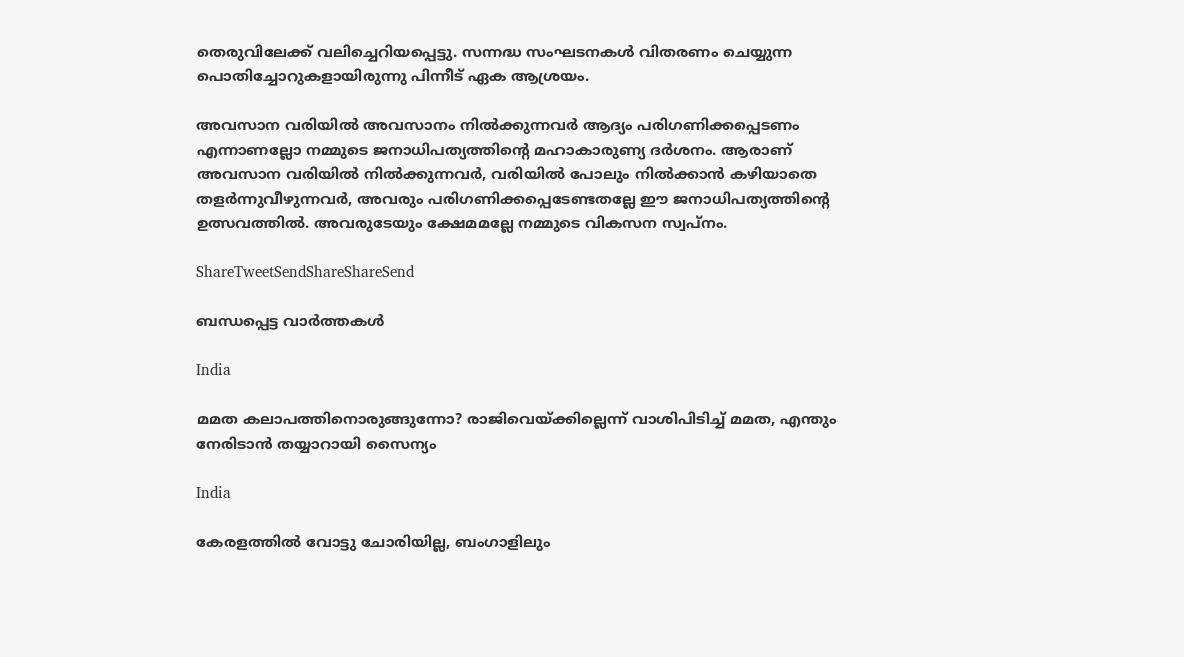തെരുവിലേക്ക് വലിച്ചെറിയപ്പെട്ടു. സന്നദ്ധ സംഘടനകള്‍ വിതരണം ചെയ്യുന്ന പൊതിച്ചോറുകളായിരുന്നു പിന്നീട് ഏക ആശ്രയം.

അവസാന വരിയില്‍ അവസാനം നില്‍ക്കുന്നവര്‍ ആദ്യം പരിഗണിക്കപ്പെടണം എന്നാണല്ലോ നമ്മുടെ ജനാധിപത്യത്തിന്റെ മഹാകാരുണ്യ ദര്‍ശനം. ആരാണ് അവസാന വരിയില്‍ നില്‍ക്കുന്നവര്‍, വരിയില്‍ പോലും നില്‍ക്കാന്‍ കഴിയാതെ തളര്‍ന്നുവീഴുന്നവര്‍, അവരും പരിഗണിക്കപ്പെടേണ്ടതല്ലേ ഈ ജനാധിപത്യത്തിന്റെ ഉത്സവത്തില്‍. അവരുടേയും ക്ഷേമമല്ലേ നമ്മുടെ വികസന സ്വപ്‌നം.

ShareTweetSendShareShareSend

ബന്ധപ്പെട്ട വാര്‍ത്തകള്‍

India

മമത കലാപത്തിനൊരുങ്ങുന്നോ? രാജിവെയ്‌ക്കില്ലെന്ന് വാശിപിടിച്ച് മമത, എന്തും നേരിടാന്‍ തയ്യാറായി സൈന്യം

India

കേരളത്തില്‍ വോട്ടു ചോരിയില്ല, ബംഗാളിലും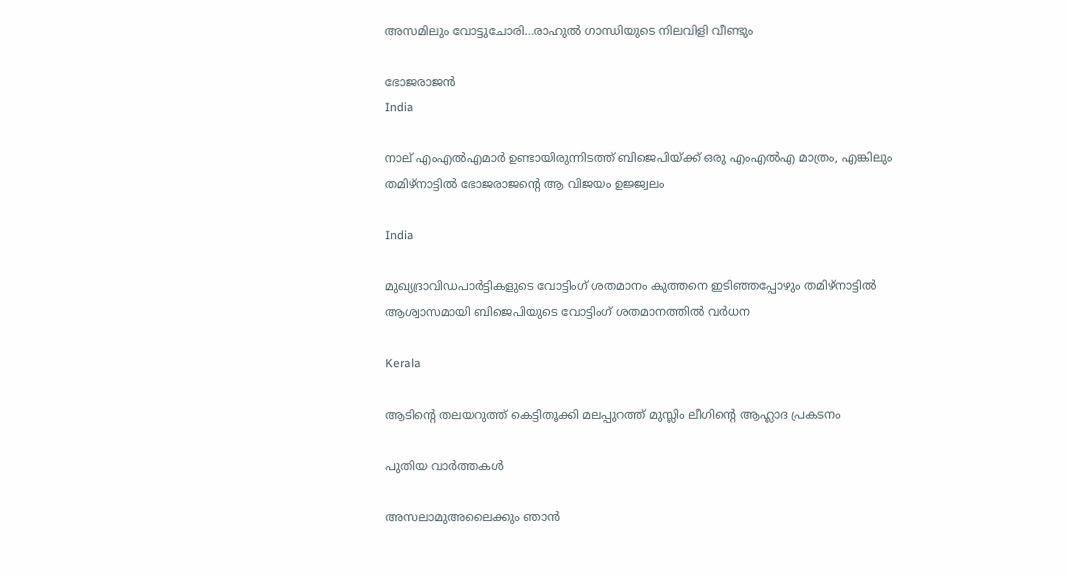അസമിലും വോട്ടുചോരി…രാഹുല്‍ ഗാന്ധിയുടെ നിലവിളി വീണ്ടും

ഭോജരാജന്‍
India

നാല് എംഎല്‍എമാര്‍ ഉണ്ടായിരുന്നിടത്ത് ബിജെപിയ്‌ക്ക് ഒരു എംഎല്‍എ മാത്രം, എങ്കിലും തമിഴ്നാട്ടില്‍ ഭോജരാജന്റെ ആ വിജയം ഉജ്ജ്വലം

India

മുഖ്യദ്രാവിഡപാര്‍ട്ടികളുടെ വോട്ടിംഗ് ശതമാനം കുത്തനെ ഇടിഞ്ഞപ്പോഴും തമിഴ്നാട്ടില്‍ ആശ്വാസമായി ബിജെപിയുടെ വോട്ടിംഗ് ശതമാനത്തില്‍ വര്‍ധന

Kerala

ആടിന്റെ തലയറുത്ത് കെട്ടിതൂക്കി മലപ്പുറത്ത് മുസ്ലിം ലീഗിന്റെ ആഹ്ലാദ പ്രകടനം

പുതിയ വാര്‍ത്തകള്‍

അസലാമുഅലൈക്കും ഞാന്‍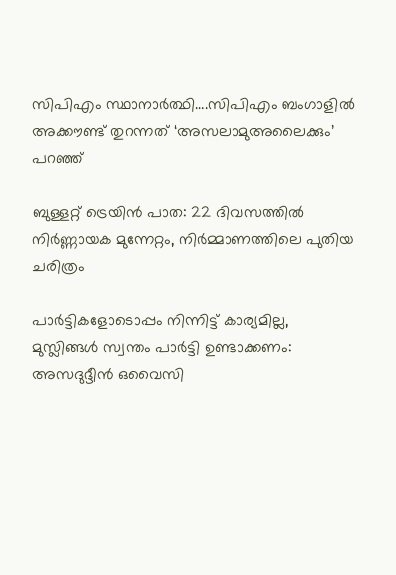സിപിഎം സ്ഥാനാര്‍ത്ഥി….സിപിഎം ബംഗാളില്‍ അക്കൗണ്ട് തുറന്നത് ‘അസലാമുഅലൈക്കും’ പറഞ്ഞ്

ബുള്ളറ്റ് ട്രെയിൻ പാത: 22 ദിവസത്തിൽ നിർണ്ണായക മുന്നേറ്റം, നിർമ്മാണത്തിലെ പുതിയ ചരിത്രം

പാർട്ടികളോടൊപ്പം നിന്നിട്ട് കാര്യമില്ല, മുസ്ലിങ്ങൾ സ്വന്തം പാർട്ടി ഉണ്ടാക്കണം: അസദുദ്ദീൻ ഒവൈസി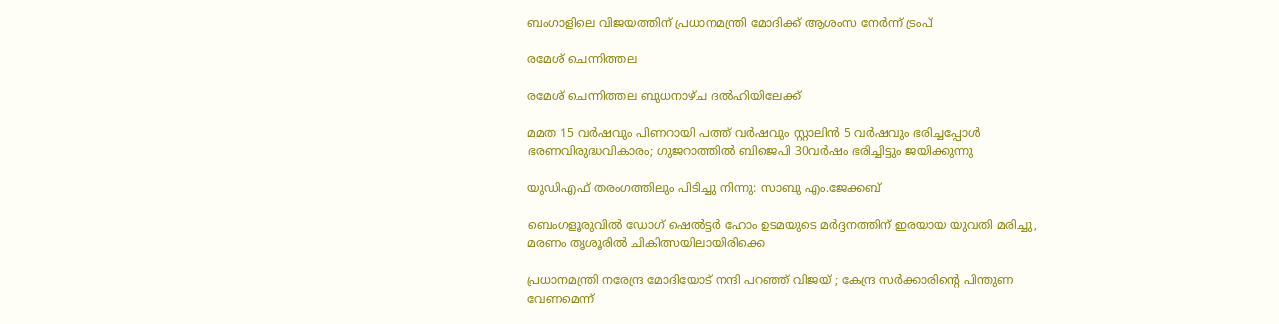ബംഗാളിലെ വിജയത്തിന് പ്രധാനമന്ത്രി മോദിക്ക് ആശംസ നേർന്ന് ട്രംപ്

രമേശ് ചെന്നിത്തല

രമേശ് ചെന്നിത്തല ബുധനാഴ്ച ദല്‍ഹിയിലേക്ക്

മമത 15 വര്‍ഷവും പിണറായി പത്ത് വര്‍ഷവും സ്റ്റാലിന്‍ 5 വര്‍ഷവും ഭരിച്ചപ്പോള്‍ ഭരണവിരുദ്ധവികാരം; ഗുജറാത്തില്‍ ബിജെപി 30വര്‍ഷം ഭരിച്ചിട്ടും ജയിക്കുന്നു

യുഡിഎഫ് തരംഗത്തിലും പിടിച്ചു നിന്നു: സാബു എം.ജേക്കബ്

ബെംഗളൂരുവില്‍ ഡോഗ് ഷെല്‍ട്ടര്‍ ഹോം ഉടമയുടെ മര്‍ദ്ദനത്തിന് ഇരയായ യുവതി മരിച്ചു, മരണം തൃശൂരില്‍ ചികിത്സയിലായിരിക്കെ

പ്രധാനമന്ത്രി നരേന്ദ്ര മോദിയോട് നന്ദി പറഞ്ഞ് വിജയ് ; കേന്ദ്ര സർക്കാരിന്റെ പിന്തുണ വേണമെന്ന്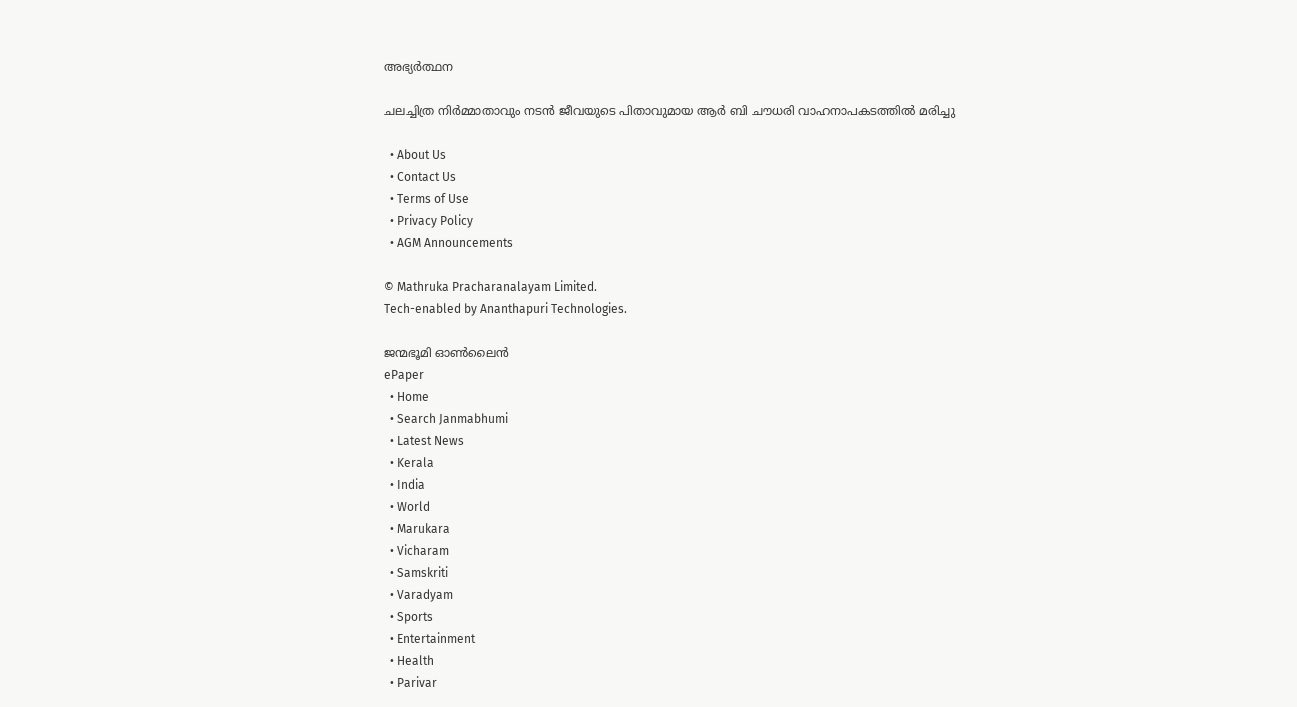അഭ്യർത്ഥന

ചലച്ചിത്ര നിര്‍മ്മാതാവും നടന്‍ ജീവയുടെ പിതാവുമായ ആര്‍ ബി ചൗധരി വാഹനാപകടത്തില്‍ മരിച്ചു

  • About Us
  • Contact Us
  • Terms of Use
  • Privacy Policy
  • AGM Announcements

© Mathruka Pracharanalayam Limited.
Tech-enabled by Ananthapuri Technologies.

ജന്മഭൂമി ഓണ്‍ലൈന്‍
ePaper
  • Home
  • Search Janmabhumi
  • Latest News
  • Kerala
  • India
  • World
  • Marukara
  • Vicharam
  • Samskriti
  • Varadyam
  • Sports
  • Entertainment
  • Health
  • Parivar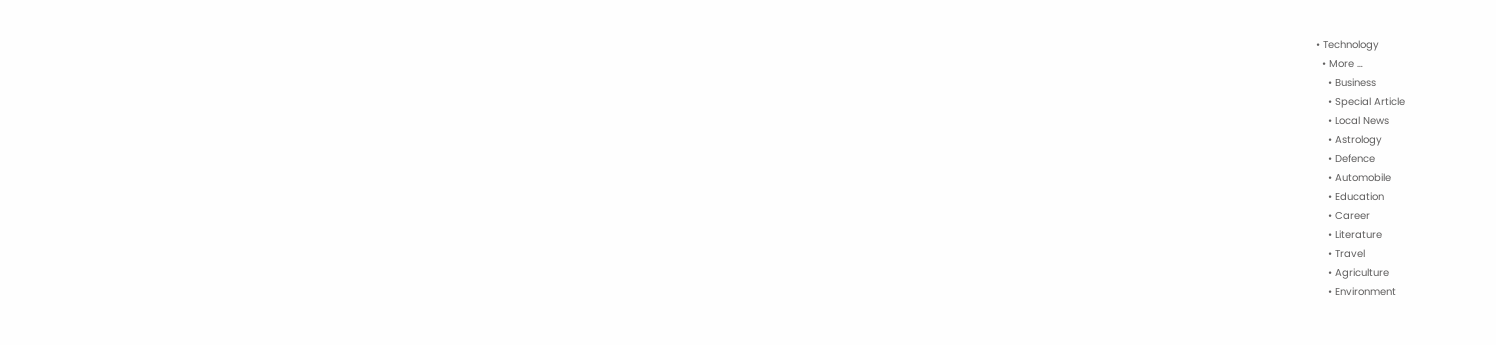• Technology
  • More …
    • Business
    • Special Article
    • Local News
    • Astrology
    • Defence
    • Automobile
    • Education
    • Career
    • Literature
    • Travel
    • Agriculture
    • Environment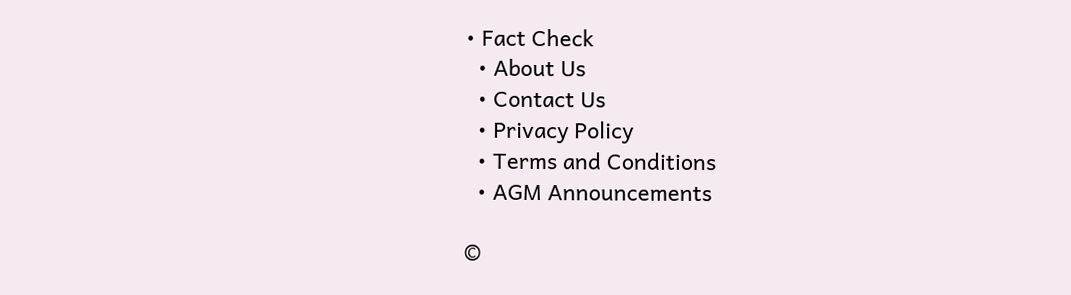• Fact Check
  • About Us
  • Contact Us
  • Privacy Policy
  • Terms and Conditions
  • AGM Announcements

©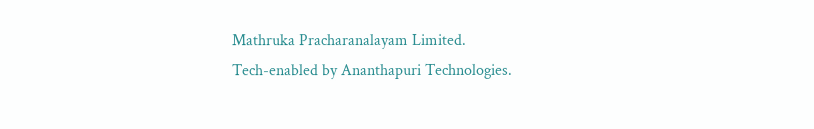Mathruka Pracharanalayam Limited.
Tech-enabled by Ananthapuri Technologies.